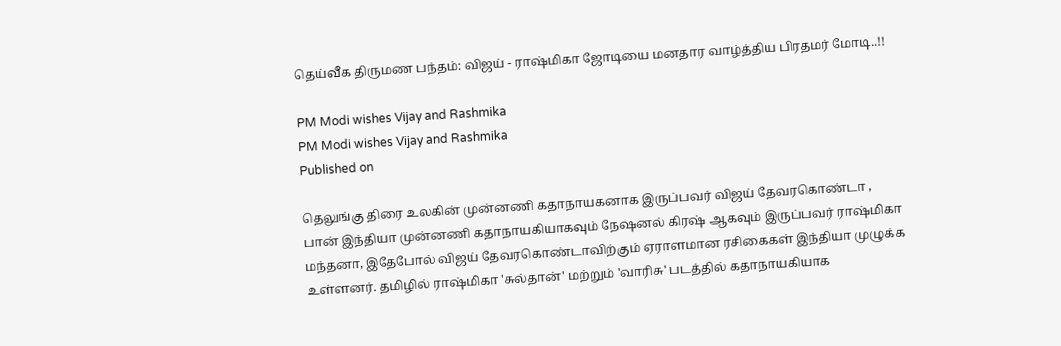தெய்வீக திருமண பந்தம்: விஜய் - ராஷ்மிகா ஜோடியை மனதார வாழ்த்திய பிரதமர் மோடி..!!

PM Modi wishes Vijay and Rashmika
PM Modi wishes Vijay and Rashmika
Published on

தெலுங்கு திரை உலகின் முன்னணி கதாநாயகனாக இருப்பவர் விஜய் தேவரகொண்டா , பான் இந்தியா முன்னணி கதாநாயகியாகவும் நேஷனல் கிரஷ் ஆகவும் இருப்பவர் ராஷ்மிகா மந்தனா, இதேபோல் விஜய் தேவரகொண்டாவிற்கும் ஏராளமான ரசிகைகள் இந்தியா முழுக்க உள்ளனர். தமிழில் ராஷ்மிகா 'சுல்தான்' மற்றும் 'வாரிசு' படத்தில் கதாநாயகியாக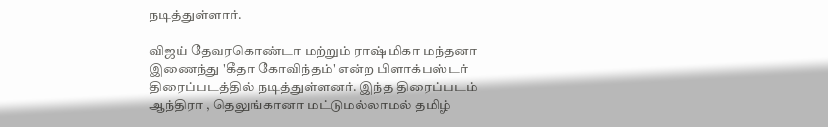நடித்துள்ளார்.

விஜய் தேவரகொண்டா மற்றும் ராஷ்மிகா மந்தனா இணைந்து 'கீதா கோவிந்தம்' என்ற பிளாக்பஸ்டர் திரைப்படத்தில் நடித்துள்ளனர். இந்த திரைப்படம் ஆந்திரா , தெலுங்கானா மட்டுமல்லாமல் தமிழ்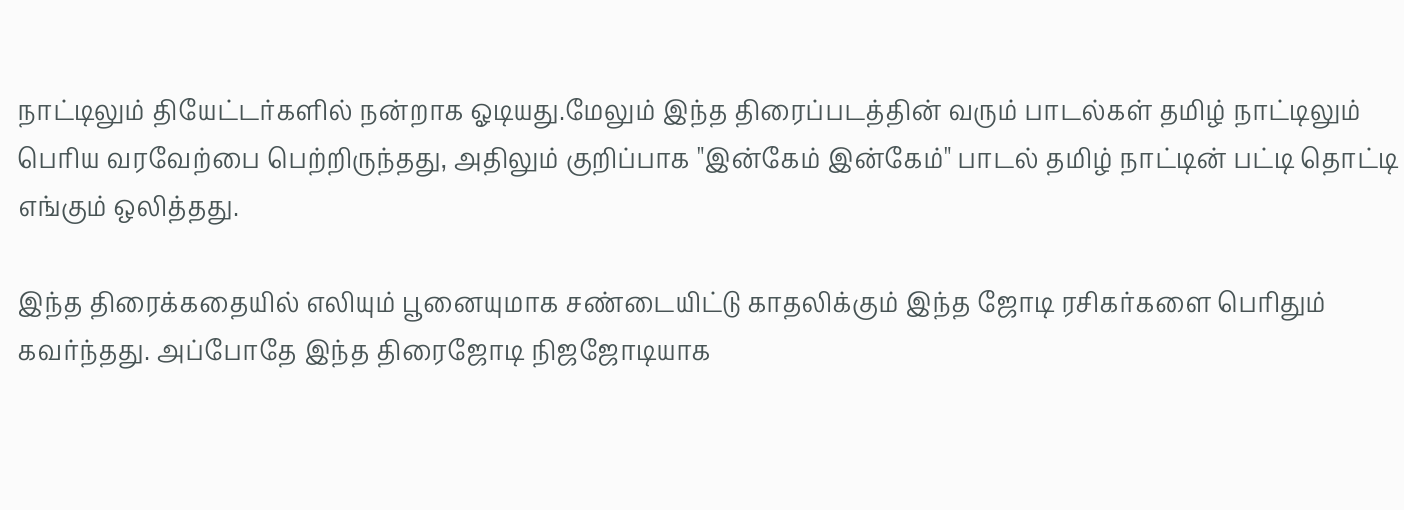நாட்டிலும் தியேட்டர்களில் நன்றாக ஓடியது.மேலும் இந்த திரைப்படத்தின் வரும் பாடல்கள் தமிழ் நாட்டிலும் பெரிய வரவேற்பை பெற்றிருந்தது, அதிலும் குறிப்பாக "இன்கேம் இன்கேம்" பாடல் தமிழ் நாட்டின் பட்டி தொட்டி எங்கும் ஒலித்தது.

இந்த திரைக்கதையில் எலியும் பூனையுமாக சண்டையிட்டு காதலிக்கும் இந்த ஜோடி ரசிகர்களை பெரிதும் கவர்ந்தது. அப்போதே இந்த திரைஜோடி நிஜஜோடியாக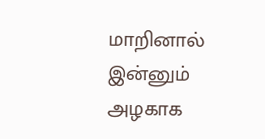மாறினால் இன்னும் அழகாக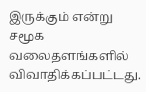இருக்கும் என்று சமூக வலைதளங்களில் விவாதிக்கப்பட்டது.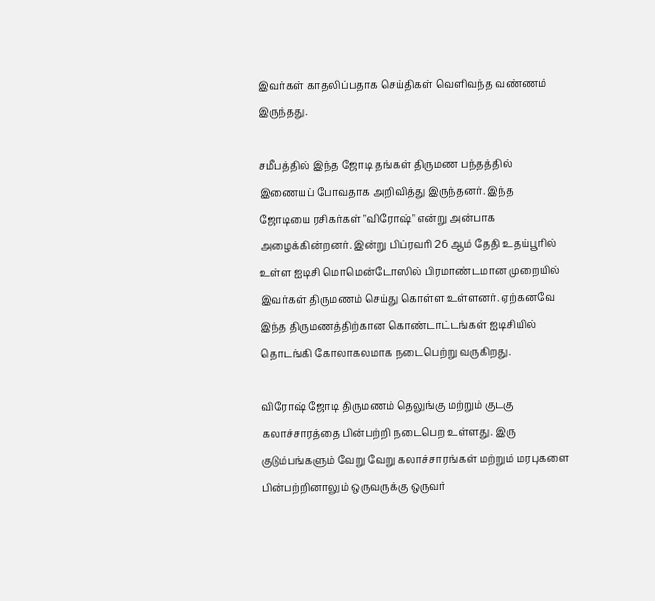இவர்கள் காதலிப்பதாக செய்திகள் வெளிவந்த வண்ணம் இருந்தது.

சமீபத்தில் இந்த ஜோடி தங்கள் திருமண பந்தத்தில் இணையப் போவதாக அறிவித்து இருந்தனர். இந்த ஜோடியை ரசிகர்கள் "விரோஷ்" என்று அன்பாக அழைக்கின்றனர். இன்று பிப்ரவரி 26 ஆம் தேதி உதய்பூரில் உள்ள ஐடிசி மொமென்டோஸில் பிரமாண்டமான முறையில் இவர்கள் திருமணம் செய்து கொள்ள உள்ளனர். ஏற்கனவே இந்த திருமணத்திற்கான கொண்டாட்டங்கள் ஐடிசியில் தொடங்கி கோலாகலமாக நடைபெற்று வருகிறது.

விரோஷ் ஜோடி திருமணம் தெலுங்கு மற்றும் குடகு கலாச்சாரத்தை பின்பற்றி நடைபெற உள்ளது. இரு குடும்பங்களும் வேறு வேறு கலாச்சாரங்கள் மற்றும் மரபுகளை பின்பற்றினாலும் ஒருவருக்கு ஒருவர்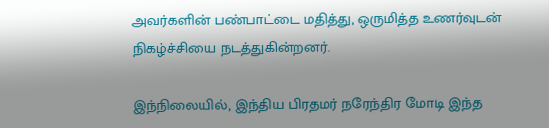அவர்களின் பண்பாட்டை மதித்து, ஒருமித்த உணர்வுடன் நிகழ்ச்சியை நடத்துகின்றனர்.

இந்நிலையில், இந்திய பிரதமர் நரேந்திர மோடி இந்த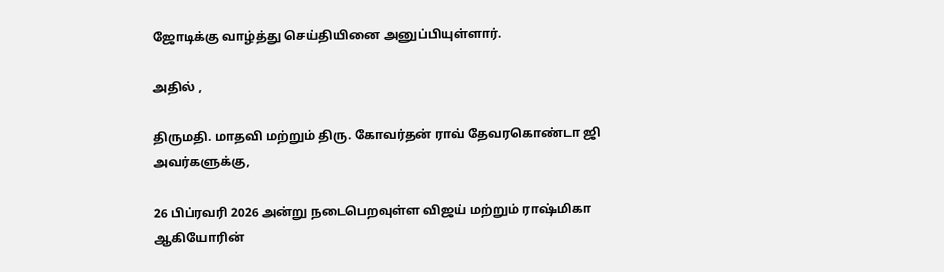ஜோடிக்கு வாழ்த்து செய்தியினை அனுப்பியுள்ளார்.

அதில் ,

திருமதி. மாதவி மற்றும் திரு. கோவர்தன் ராவ் தேவரகொண்டா ஜி அவர்களுக்கு,

26 பிப்ரவரி 2026 அன்று நடைபெறவுள்ள விஜய் மற்றும் ராஷ்மிகா ஆகியோரின்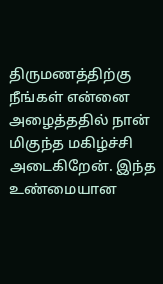திருமணத்திற்கு நீங்கள் என்னை அழைத்ததில் நான் மிகுந்த மகிழ்ச்சி அடைகிறேன். இந்த உண்மையான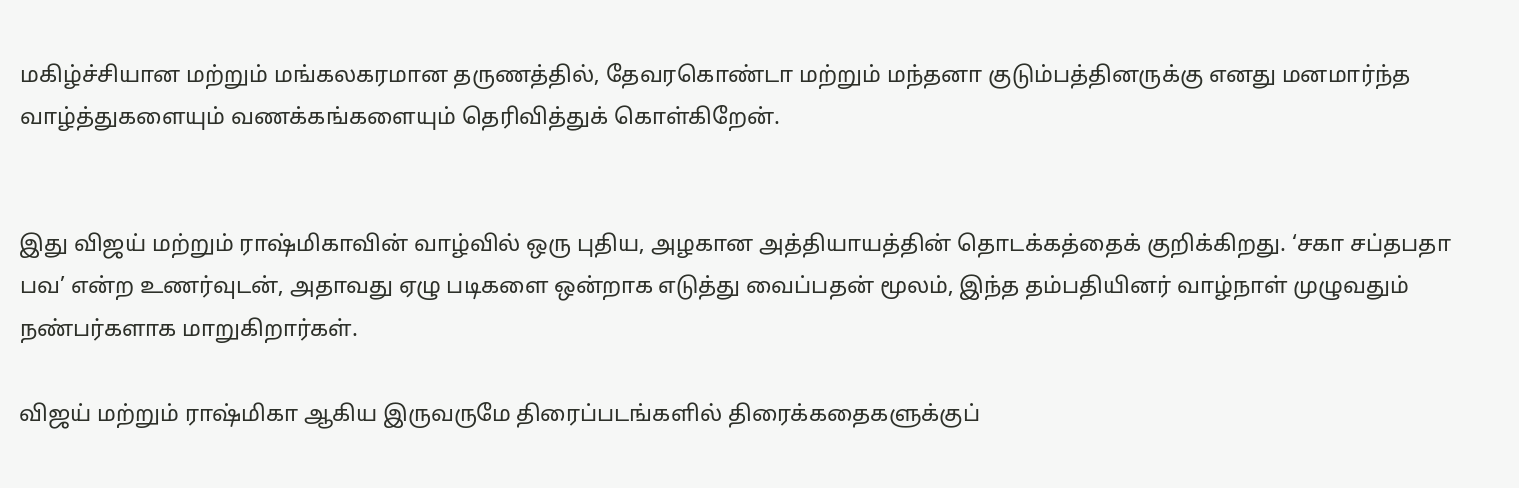மகிழ்ச்சியான மற்றும் மங்கலகரமான தருணத்தில், தேவரகொண்டா மற்றும் மந்தனா குடும்பத்தினருக்கு எனது மனமார்ந்த வாழ்த்துகளையும் வணக்கங்களையும் தெரிவித்துக் கொள்கிறேன்.


இது விஜய் மற்றும் ராஷ்மிகாவின் வாழ்வில் ஒரு புதிய, அழகான அத்தியாயத்தின் தொடக்கத்தைக் குறிக்கிறது. ‘சகா சப்தபதா பவ’ என்ற உணர்வுடன், அதாவது ஏழு படிகளை ஒன்றாக எடுத்து வைப்பதன் மூலம், இந்த தம்பதியினர் வாழ்நாள் முழுவதும் நண்பர்களாக மாறுகிறார்கள்.

விஜய் மற்றும் ராஷ்மிகா ஆகிய இருவருமே திரைப்படங்களில் திரைக்கதைகளுக்குப்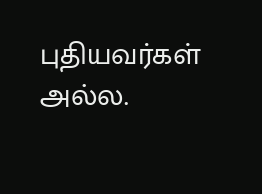புதியவர்கள் அல்ல.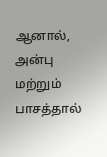ஆனால், அன்பு மற்றும் பாசத்தால்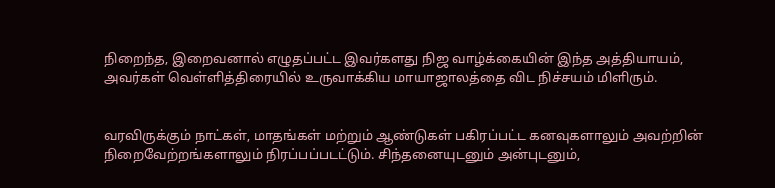நிறைந்த, இறைவனால் எழுதப்பட்ட இவர்களது நிஜ வாழ்க்கையின் இந்த அத்தியாயம், அவர்கள் வெள்ளித்திரையில் உருவாக்கிய மாயாஜாலத்தை விட நிச்சயம் மிளிரும்.


வரவிருக்கும் நாட்கள், மாதங்கள் மற்றும் ஆண்டுகள் பகிரப்பட்ட கனவுகளாலும் அவற்றின் நிறைவேற்றங்களாலும் நிரப்பப்படட்டும். சிந்தனையுடனும் அன்புடனும்,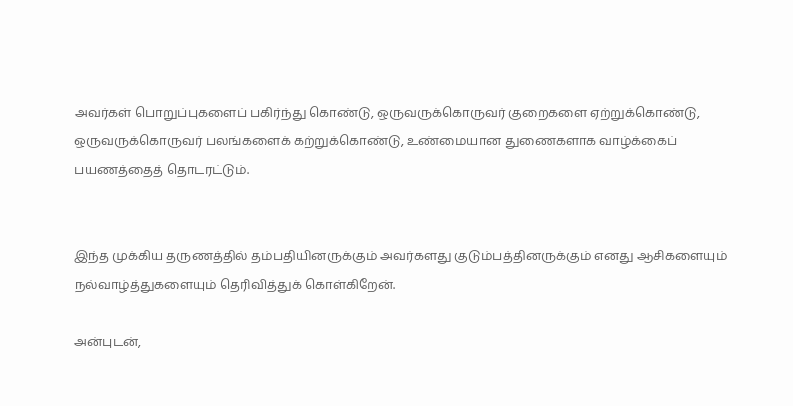அவர்கள் பொறுப்புகளைப் பகிர்ந்து கொண்டு, ஒருவருக்கொருவர் குறைகளை ஏற்றுக்கொண்டு, ஒருவருக்கொருவர் பலங்களைக் கற்றுக்கொண்டு, உண்மையான துணைகளாக வாழ்க்கைப் பயணத்தைத் தொடரட்டும்.


இந்த முக்கிய தருணத்தில் தம்பதியினருக்கும் அவர்களது குடும்பத்தினருக்கும் எனது ஆசிகளையும் நல்வாழ்த்துகளையும் தெரிவித்துக் கொள்கிறேன்.

அன்புடன்,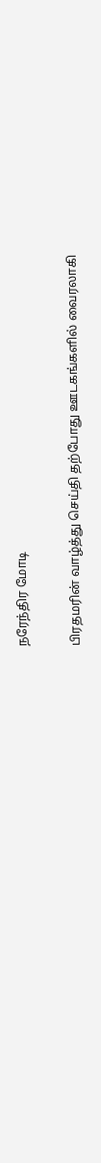நரேந்திர மோடி

பிரதமரின் வாழ்த்து செய்தி தற்போது ஊடகங்களில் வைரலாகி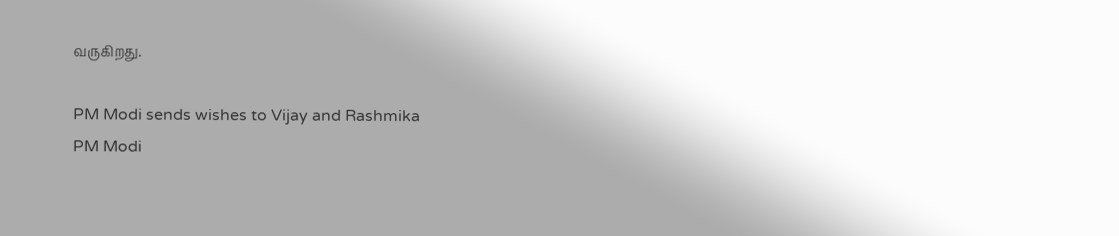வருகிறது.

PM Modi sends wishes to Vijay and Rashmika
PM Modi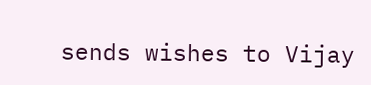sends wishes to Vijay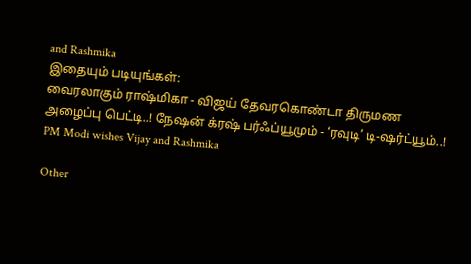and Rashmika
இதையும் படியுங்கள்:
வைரலாகும் ராஷ்மிகா - விஜய் தேவரகொண்டா திருமண அழைப்பு பெட்டி..! நேஷன் க்ரஷ் பர்ஃப்யூமும் - ‘ரவுடி’ டி-ஷர்ட்யூம்..!
PM Modi wishes Vijay and Rashmika

Other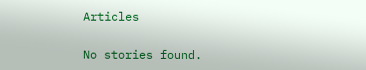Articles

No stories found.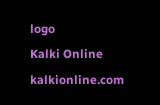logo
Kalki Online
kalkionline.com